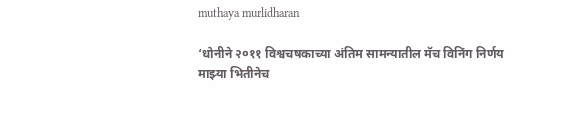muthaya murlidharan

‘धोनीने २०११ विश्वचषकाच्या अंतिम सामन्यातील मॅच विनिंग निर्णय माझ्या भितीनेच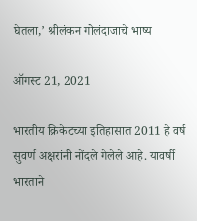घेतला,’ श्रीलंकन गोलंदाजाचे भाष्य

ऑगस्ट 21, 2021

भारतीय क्रिकेटच्या इतिहासात 2011 हे वर्ष सुवर्ण अक्षरांनी नोंदले गेलेले आहे. यावर्षी भारताने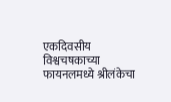एकदिवसीय विश्वचषकाच्या फायनलमध्ये श्रीलंकेचा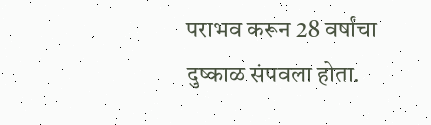पराभव करून 28 वर्षांचा दुष्काळ संपवला होता.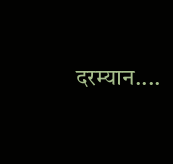दरम्यान....